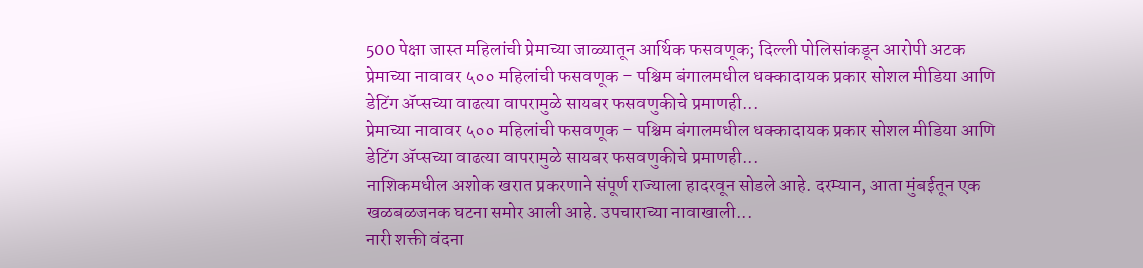500 पेक्षा जास्त महिलांची प्रेमाच्या जाळ्यातून आर्थिक फसवणूक; दिल्ली पोलिसांकडून आरोपी अटक
प्रेमाच्या नावावर ५०० महिलांची फसवणूक – पश्चिम बंगालमधील धक्कादायक प्रकार सोशल मीडिया आणि डेटिंग ॲप्सच्या वाढत्या वापरामुळे सायबर फसवणुकीचे प्रमाणही...
प्रेमाच्या नावावर ५०० महिलांची फसवणूक – पश्चिम बंगालमधील धक्कादायक प्रकार सोशल मीडिया आणि डेटिंग ॲप्सच्या वाढत्या वापरामुळे सायबर फसवणुकीचे प्रमाणही...
नाशिकमधील अशोक खरात प्रकरणाने संपूर्ण राज्याला हादरवून सोडले आहे. दरम्यान, आता मुंबईतून एक खळबळजनक घटना समोर आली आहे. उपचाराच्या नावाखाली...
नारी शक्ती वंदना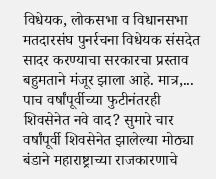विधेयक, लोकसभा व विधानसभा मतदारसंघ पुनर्रचना विधेयक संसदेत सादर करण्याचा सरकारचा प्रस्ताव बहुमताने मंजूर झाला आहे. मात्र,...
पाच वर्षांपूर्वीच्या फुटीनंतरही शिवसेनेत नवे वाद? सुमारे चार वर्षांपूर्वी शिवसेनेत झालेल्या मोठ्या बंडाने महाराष्ट्राच्या राजकारणाचे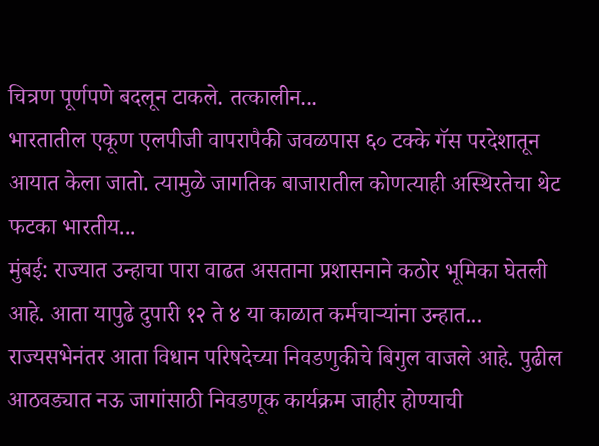चित्रण पूर्णपणे बदलून टाकले. तत्कालीन...
भारतातील एकूण एलपीजी वापरापैकी जवळपास ६० टक्के गॅस परदेशातून आयात केला जातो. त्यामुळे जागतिक बाजारातील कोणत्याही अस्थिरतेचा थेट फटका भारतीय...
मुंबई: राज्यात उन्हाचा पारा वाढत असताना प्रशासनाने कठोर भूमिका घेतली आहे. आता यापुढे दुपारी १२ ते ४ या काळात कर्मचाऱ्यांना उन्हात...
राज्यसभेनंतर आता विधान परिषदेच्या निवडणुकीचे बिगुल वाजले आहे. पुढील आठवड्यात नऊ जागांसाठी निवडणूक कार्यक्रम जाहीर होण्याची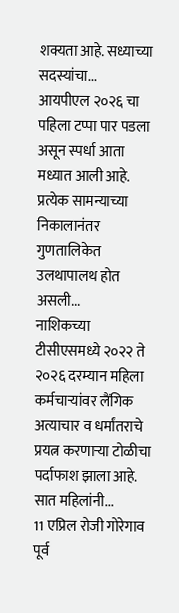शक्यता आहे. सध्याच्या सदस्यांचा...
आयपीएल २०२६ चा पहिला टप्पा पार पडला असून स्पर्धा आता मध्यात आली आहे. प्रत्येक सामन्याच्या निकालानंतर गुणतालिकेत उलथापालथ होत असली...
नाशिकच्या टीसीएसमध्ये २०२२ ते २०२६ दरम्यान महिला कर्मचाऱ्यांवर लैंगिक अत्याचार व धर्मांतराचे प्रयत्न करणाऱ्या टोळीचा पर्दाफाश झाला आहे. सात महिलांनी...
11 एप्रिल रोजी गोरेगाव पूर्व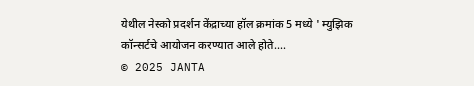येथील नेस्को प्रदर्शन केंद्राच्या हॉल क्रमांक 5 मध्ये ' म्युझिक कॉन्सर्टचे आयोजन करण्यात आले होते....
© 2025 JANTA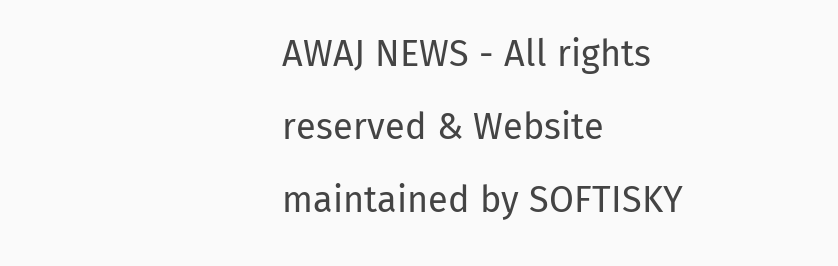AWAJ NEWS - All rights reserved & Website maintained by SOFTISKY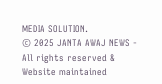MEDIA SOLUTION.
© 2025 JANTA AWAJ NEWS - All rights reserved & Website maintained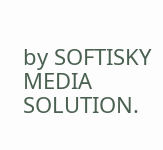by SOFTISKY MEDIA SOLUTION.